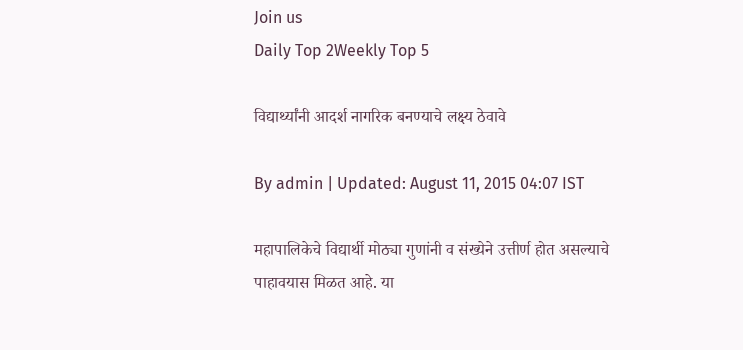Join us
Daily Top 2Weekly Top 5

विद्यार्थ्यांनी आदर्श नागरिक बनण्याचे लक्ष्य ठेवावे

By admin | Updated: August 11, 2015 04:07 IST

महापालिकेचे विद्यार्थी मोठ्या गुणांनी व संख्येने उत्तीर्ण होत असल्याचे पाहावयास मिळत आहे. या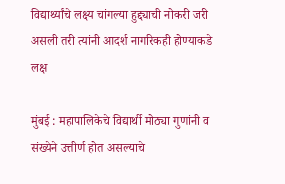विद्यार्थ्यांचे लक्ष्य चांगल्या हुद्द्याची नोकरी जरी असली तरी त्यांनी आदर्श नागरिकही होण्याकडे लक्ष

मुंबई : महापालिकेचे विद्यार्थी मोठ्या गुणांनी व संख्येने उत्तीर्ण होत असल्याचे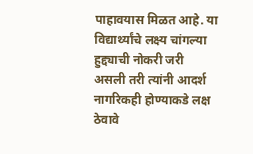पाहावयास मिळत आहे. या विद्यार्थ्यांचे लक्ष्य चांगल्या हुद्द्याची नोकरी जरी असली तरी त्यांनी आदर्श नागरिकही होण्याकडे लक्ष ठेवावे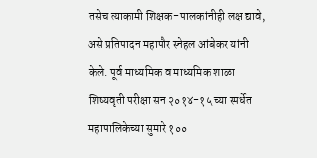तसेच त्याकामी शिक्षक-पालकांनीही लक्ष द्यावे, असे प्रतिपादन महापौर स्नेहल आंबेकर यांनी केले. पूर्व माध्यमिक व माध्यमिक शाळा शिष्यवृती परीक्षा सन २०१४-१५ च्या स्पर्धेत महापालिकेच्या सुमारे १००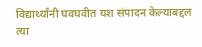विद्यार्थ्यांनी घवघवीत यश संपादन केल्याबद्दल त्या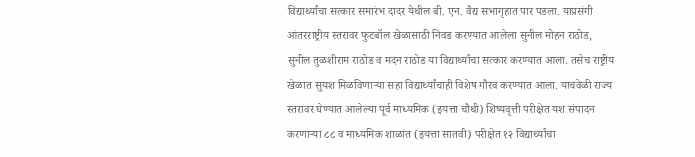विद्यार्थ्यांचा सत्कार समारंभ दादर येथील बी. एन. वैद्य सभागृहात पार पडला. याप्रसंगी आंतरराष्ट्रीय स्तरावर फुटबॉल खेळासाठी निवड करण्यात आलेला सुनील मोहन राठोड, सुनील तुळशीराम राठोड व मदन राठोड या विद्यार्थ्यांचा सत्कार करण्यात आला. तसेच राष्ट्रीय खेळात सुयश मिळविणाऱ्या सहा विद्यार्थ्यांचाही विशेष गौरव करण्यात आला. याचवेळी राज्य स्तरावर घेण्यात आलेल्या पूर्व माध्यमिक (इयत्ता चौथी) शिष्यवृत्ती परीक्षेत यश संपादन करणाऱ्या ८८ व माध्यमिक शाळांत (इयत्ता सातवी) परीक्षेत १२ विद्यार्थ्यांचा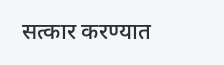सत्कार करण्यात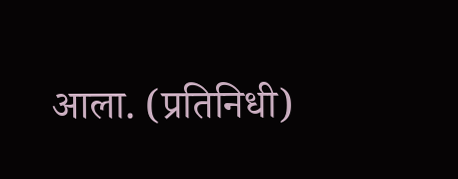आला. (प्रतिनिधी)